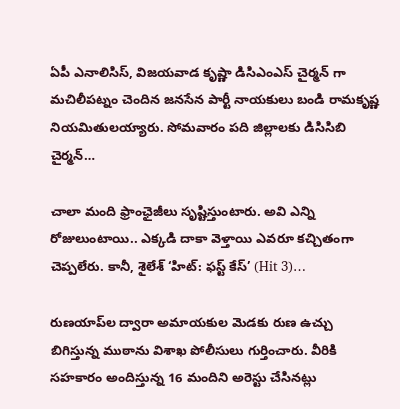ఏపీ ఎనాలిసిస్, విజయవాడ కృష్ణా డిసిఎంఎస్ చైర్మన్ గా మచిలీపట్నం చెందిన జనసేన పార్టీ నాయకులు బండి రామకృష్ణ నియమితులయ్యారు. సోమవారం పది జిల్లాలకు డిసిసిబి చైర్మన్…

చాలా మంది ఫ్రాంఛైజీలు సృష్టిస్తుంటారు. అవి ఎన్ని రోజులుంటాయి.. ఎక్కడి దాకా వెళ్తాయి ఎవరూ కచ్చితంగా చెప్పలేరు. కానీ, శైలేశ్‌ ‘హిట్‌: ఫస్ట్‌ కేస్‌’ (Hit 3)…

రుణయాప్‌ల ద్వారా అమాయకుల మెడకు రుణ ఉచ్చు బిగిస్తున్న ముఠాను విశాఖ పోలీసులు గుర్తించారు. వీరికి సహకారం అందిస్తున్న 16 మందిని అరెస్టు చేసినట్లు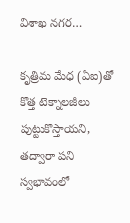విశాఖ నగర…

కృత్రిమ మేధ (ఏఐ)తో కొత్త టెక్నాలజీలు పుట్టుకొస్తాయని, తద్వారా పని స్వభావంలో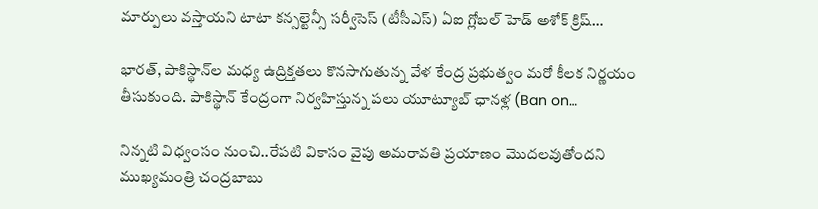మార్పులు వస్తాయని టాటా కన్సల్టెన్సీ సర్వీసెస్‌ (టీసీఎస్‌) ఏఐ గ్లోబల్‌ హెడ్‌ అశోక్‌ క్రిష్‌…

భారత్‌, పాకిస్థాన్‌ల మధ్య ఉద్రిక్తతలు కొనసాగుతున్న వేళ కేంద్ర ప్రభుత్వం మరో కీలక నిర్ణయం తీసుకుంది. పాకిస్థాన్‌ కేంద్రంగా నిర్వహిస్తున్న పలు యూట్యూబ్‌ ఛానళ్ల (Ban on…

నిన్నటి విధ్వంసం నుంచి..రేపటి వికాసం వైపు అమరావతి ప్రయాణం మొదలవుతోందని ముఖ్యమంత్రి చంద్రబాబు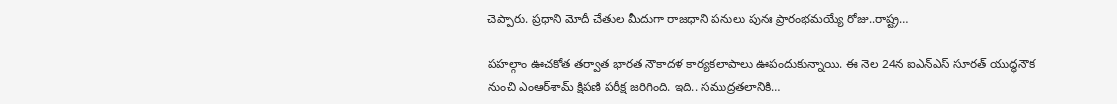చెప్పారు. ప్రధాని మోదీ చేతుల మీదుగా రాజధాని పనులు పునః ప్రారంభమయ్యే రోజు..రాష్ట్ర…

పహల్గాం ఊచకోత తర్వాత భారత నౌకాదళ కార్యకలాపాలు ఊపందుకున్నాయి. ఈ నెల 24న ఐఎన్‌ఎస్‌ సూరత్‌ యుద్ధనౌక నుంచి ఎంఆర్‌శామ్‌ క్షిపణి పరీక్ష జరిగింది. ఇది.. సముద్రతలానికి…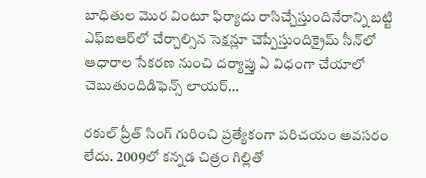బాధితుల మొర వింటూ ఫిర్యాదు రాసిచ్చేస్తుందినేరాన్ని బట్టి ఎఫ్‌ఐఆర్‌లో చేర్చాల్సిన సెక్షన్లూ చెప్పేస్తుందిక్రైమ్‌ సీన్‌లో ఆధారాల సేకరణ నుంచి దర్యాప్తు ఏ విధంగా చేయాలో చెబుతుందిడిఫెన్స్‌ లాయర్‌…

రకుల్‌ ప్రీత్‌ సింగ్‌ గురించి ప్రత్యేకంగా పరిచయం అవసరం లేదు. 2009లో కన్నడ చిత్రం గిల్లితో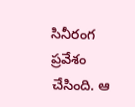సినీరంగ ప్రవేశం చేసింది. ఆ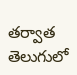తర్వాత తెలుగులో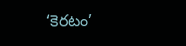‘కెరటం’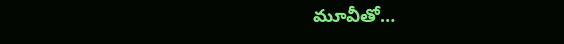మూవీతో…